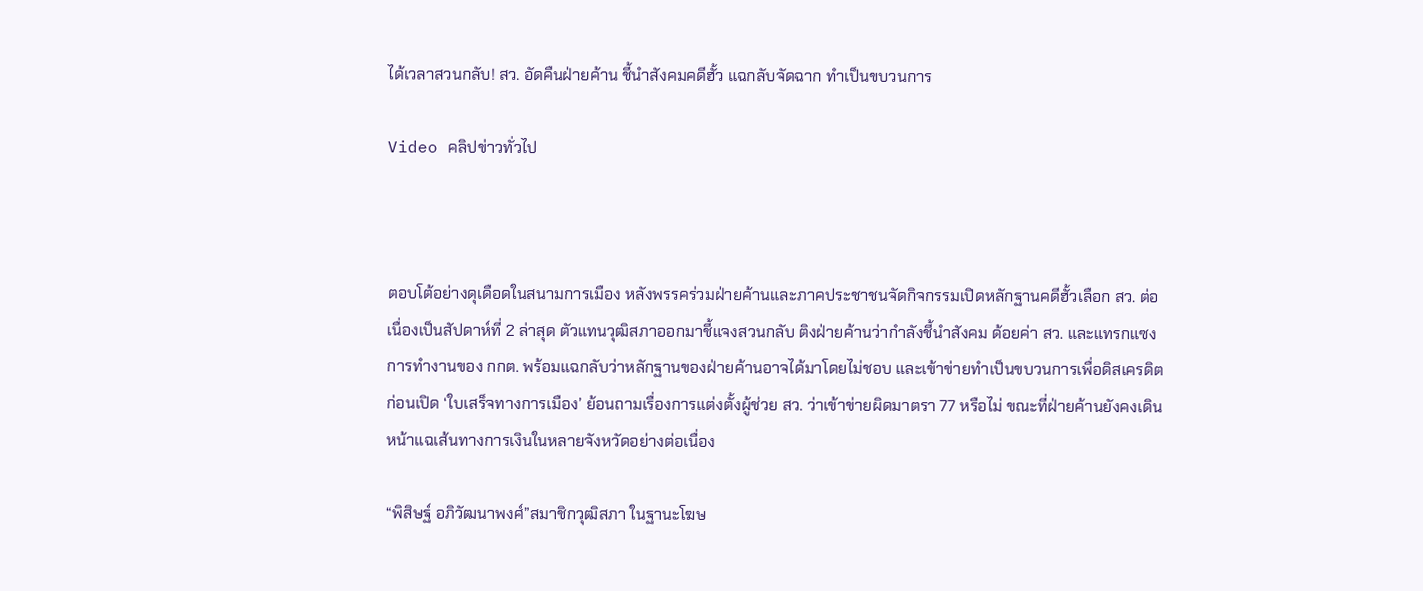ได้เวลาสวนกลับ! สว. อัดคืนฝ่ายค้าน ชี้นำสังคมคดีฮั้ว แฉกลับจัดฉาก ทำเป็นขบวนการ

Video คลิปข่าวทั่วไป



ตอบโต้อย่างดุเดือดในสนามการเมือง หลังพรรคร่วมฝ่ายค้านและภาคประชาชนจัดกิจกรรมเปิดหลักฐานคดีฮั้วเลือก สว. ต่อเนื่องเป็นสัปดาห์ที่ 2 ล่าสุด ตัวแทนวุฒิสภาออกมาชี้แจงสวนกลับ ติงฝ่ายค้านว่ากำลังชี้นำสังคม ด้อยค่า สว. และแทรกแซงการทำงานของ กกต. พร้อมแฉกลับว่าหลักฐานของฝ่ายค้านอาจได้มาโดยไม่ชอบ และเข้าข่ายทำเป็นขบวนการเพื่อดิสเครดิต ก่อนเปิด ‘ใบเสร็จทางการเมือง’ ย้อนถามเรื่องการแต่งตั้งผู้ช่วย สว. ว่าเข้าข่ายผิดมาตรา 77 หรือไม่ ขณะที่ฝ่ายค้านยังคงเดินหน้าแฉเส้นทางการเงินในหลายจังหวัดอย่างต่อเนื่อง

“พิสิษฐ์ อภิวัฒนาพงศ์”สมาชิกวุฒิสภา ในฐานะโฆษ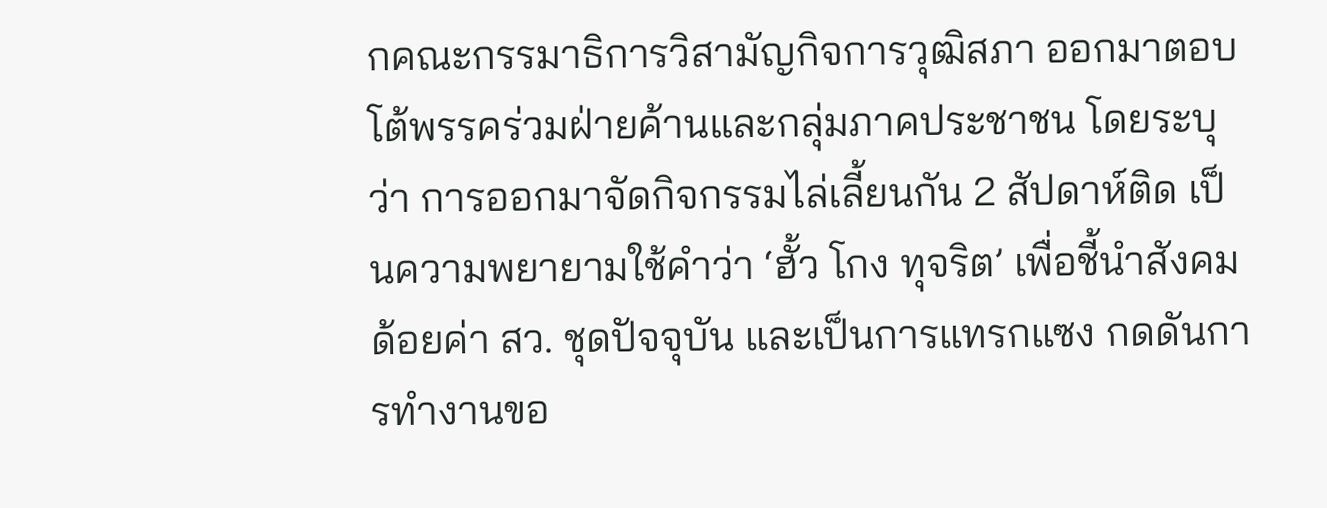กคณะกรรมาธิการวิสามัญกิจการวุฒิสภา ออกมาตอบโต้พรรคร่วมฝ่ายค้านและกลุ่มภาคประชาชน โดยระบุว่า การออกมาจัดกิจกรรมไล่เลี้ยนกัน 2 สัปดาห์ติด เป็นความพยายามใช้คำว่า ‘ฮั้ว โกง ทุจริต’ เพื่อชี้นำสังคม ด้อยค่า สว. ชุดปัจจุบัน และเป็นการแทรกแซง กดดันการทำงานขอ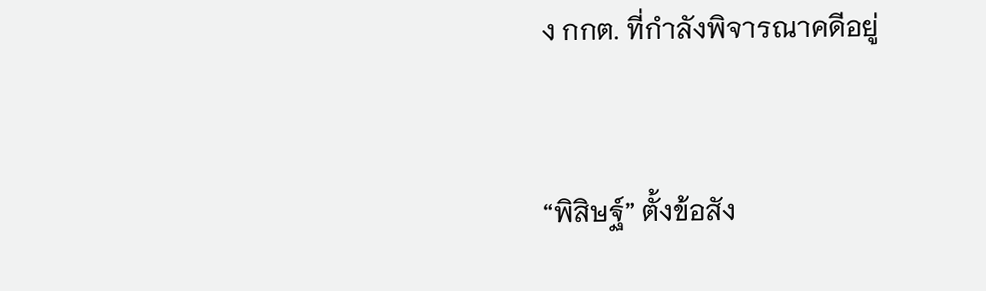ง กกต. ที่กำลังพิจารณาคดีอยู่



“พิสิษฐ์” ตั้งข้อสัง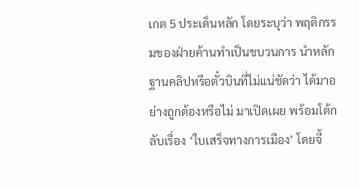เกต 5 ประเด็นหลัก โดยระบุว่า พฤติกรรมของฝ่ายค้านทำเป็นขบวนการ นำหลักฐานคลิปหรือตั๋วบินที่ไม่แน่ชัดว่า ได้มาอย่างถูกต้องหรือไม่ มาเปิดเผย พร้อมโต้กลับเรื่อง ‘ใบเสร็จทางการเมือง’ โดยจี้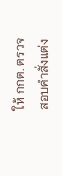ให้ กกต. ตรวจสอบคำสั่งแต่ง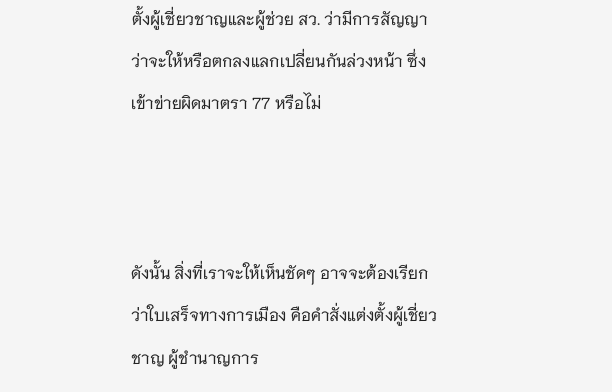ตั้งผู้เชี่ยวชาญและผู้ช่วย สว. ว่ามีการสัญญาว่าจะให้หรือตกลงแลกเปลี่ยนกันล่วงหน้า ซึ่งเข้าข่ายผิดมาตรา 77 หรือไม่



ดังนั้น สิ่งที่เราจะให้เห็นชัดๆ อาจจะต้องเรียกว่าใบเสร็จทางการเมือง คือคำสั่งแต่งตั้งผู้เชี่ยวชาญ ผู้ชำนาญการ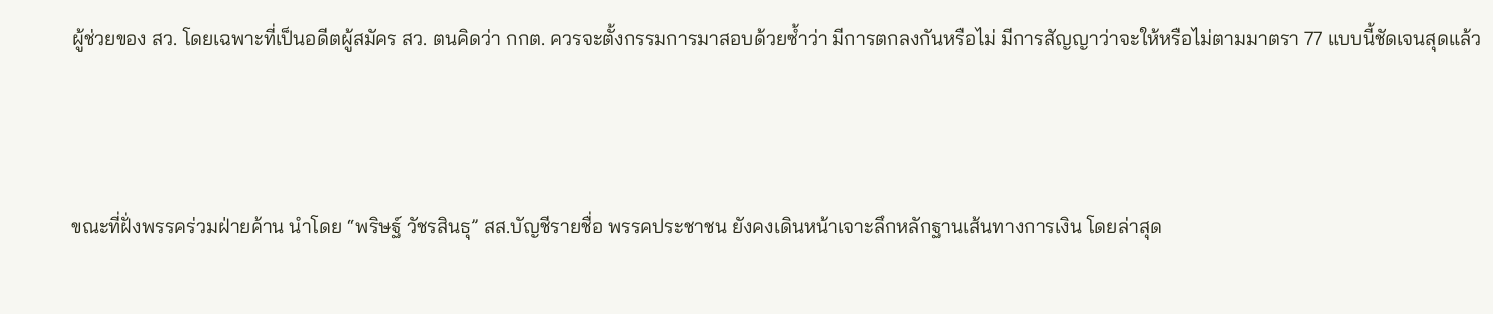ผู้ช่วยของ สว. โดยเฉพาะที่เป็นอดีตผู้สมัคร สว. ตนคิดว่า กกต. ควรจะตั้งกรรมการมาสอบด้วยซ้ำว่า มีการตกลงกันหรือไม่ มีการสัญญาว่าจะให้หรือไม่ตามมาตรา 77 แบบนี้ชัดเจนสุดแล้ว



ขณะที่ฝั่งพรรคร่วมฝ่ายค้าน นำโดย “พริษฐ์ วัชรสินธุ” สส.บัญชีรายชื่อ พรรคประชาชน ยังคงเดินหน้าเจาะลึกหลักฐานเส้นทางการเงิน โดยล่าสุด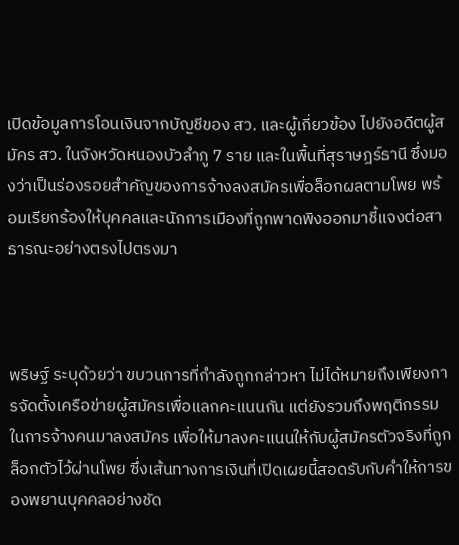เปิดข้อมูลการโอนเงินจากบัญชีของ สว. และผู้เกี่ยวข้อง ไปยังอดีตผู้สมัคร สว. ในจังหวัดหนองบัวลำภู 7 ราย และในพื้นที่สุราษฎร์ธานี ซึ่งมองว่าเป็นร่องรอยสำคัญของการจ้างลงสมัครเพื่อล็อกผลตามโพย พร้อมเรียกร้องให้บุคคลและนักการเมืองที่ถูกพาดพิงออกมาชี้แจงต่อสาธารณะอย่างตรงไปตรงมา



พริษฐ์ ระบุด้วยว่า ขบวนการที่กำลังถูกกล่าวหา ไม่ได้หมายถึงเพียงการจัดตั้งเครือข่ายผู้สมัครเพื่อแลกคะแนนกัน แต่ยังรวมถึงพฤติกรรมในการจ้างคนมาลงสมัคร เพื่อให้มาลงคะแนนให้กับผู้สมัครตัวจริงที่ถูกล็อกตัวไว้ผ่านโพย ซึ่งเส้นทางการเงินที่เปิดเผยนี้สอดรับกับคำให้การของพยานบุคคลอย่างชัด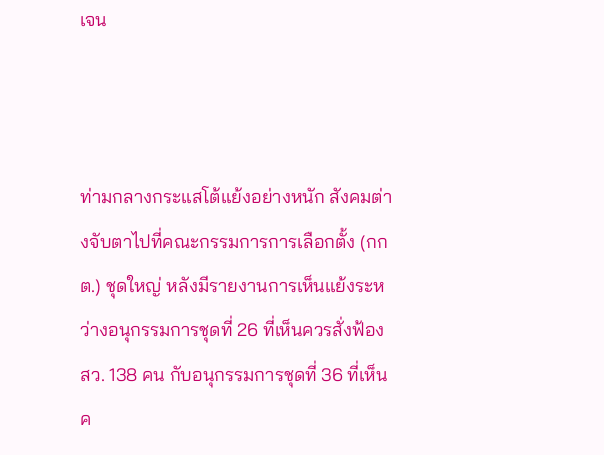เจน



ท่ามกลางกระแสโต้แย้งอย่างหนัก สังคมต่างจับตาไปที่คณะกรรมการการเลือกตั้ง (กกต.) ชุดใหญ่ หลังมีรายงานการเห็นแย้งระหว่างอนุกรรมการชุดที่ 26 ที่เห็นควรสั่งฟ้อง สว. 138 คน กับอนุกรรมการชุดที่ 36 ที่เห็นค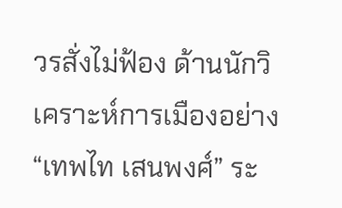วรสั่งไม่ฟ้อง ด้านนักวิเคราะห์การเมืองอย่าง “เทพไท เสนพงศ์” ระ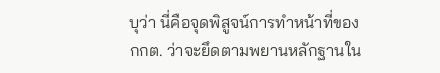บุว่า นี่คือจุดพิสูจน์การทำหน้าที่ของ กกต. ว่าจะยึดตามพยานหลักฐานใน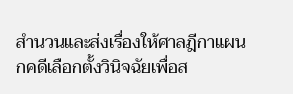สำนวนและส่งเรื่องให้ศาลฎีกาแผนกคดีเลือกตั้งวินิจฉัยเพื่อส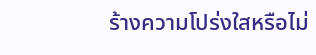ร้างความโปร่งใสหรือไม่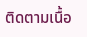ติดตามเนื้อ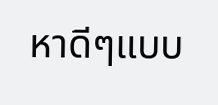หาดีๆแบบ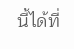นี้ได้ที่